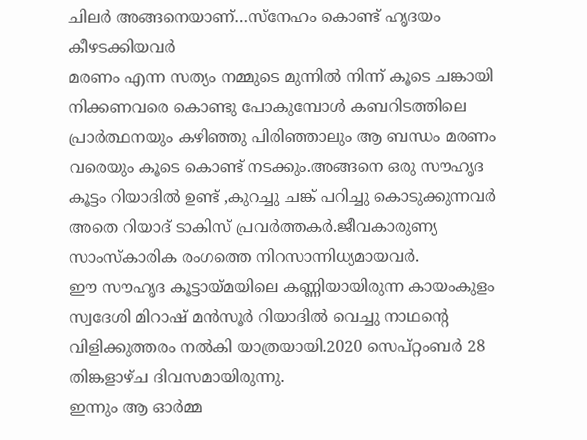ചിലർ അങ്ങനെയാണ്…സ്നേഹം കൊണ്ട് ഹൃദയം കീഴടക്കിയവർ
മരണം എന്ന സത്യം നമ്മുടെ മുന്നിൽ നിന്ന് കൂടെ ചങ്കായി നിക്കണവരെ കൊണ്ടു പോകുമ്പോൾ കബറിടത്തിലെ പ്രാർത്ഥനയും കഴിഞ്ഞു പിരിഞ്ഞാലും ആ ബന്ധം മരണം വരെയും കൂടെ കൊണ്ട് നടക്കും.അങ്ങനെ ഒരു സൗഹൃദ കൂട്ടം റിയാദിൽ ഉണ്ട് ,കുറച്ചു ചങ്ക് പറിച്ചു കൊടുക്കുന്നവർ അതെ റിയാദ് ടാകിസ് പ്രവർത്തകർ.ജീവകാരുണ്യ സാംസ്കാരിക രംഗത്തെ നിറസാന്നിധ്യമായവർ.
ഈ സൗഹൃദ കൂട്ടായ്മയിലെ കണ്ണിയായിരുന്ന കായംകുളം സ്വദേശി മിറാഷ് മൻസൂർ റിയാദിൽ വെച്ചു നാഥന്റെ വിളിക്കുത്തരം നൽകി യാത്രയായി.2020 സെപ്റ്റംബർ 28 തിങ്കളാഴ്ച ദിവസമായിരുന്നു.
ഇന്നും ആ ഓർമ്മ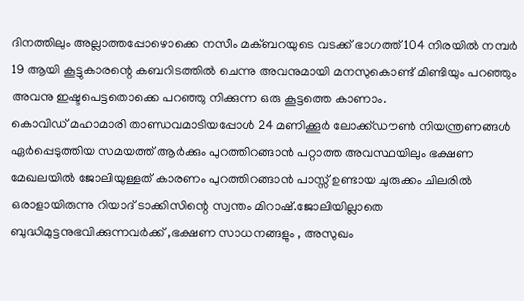ദിനത്തിലും അല്ലാത്തപ്പോഴൊക്കെ നസീം മക്ബറയുടെ വടക്ക് ഭാഗത്ത് 104 നിരയിൽ നമ്പർ 19 ആയി കൂട്ടുകാരന്റെ കബറിടത്തിൽ ചെന്നു അവനുമായി മനസുകൊണ്ട് മിണ്ടിയും പറഞ്ഞും അവനു ഇഷ്ടപെട്ടതൊക്കെ പറഞ്ഞു നിക്കുന്ന ഒരു കൂട്ടത്തെ കാണാം.
കൊവിഡ് മഹാമാരി താണ്ഡവമാടിയപ്പോൾ 24 മണിക്കൂർ ലോക്ക്ഡൗൺ നിയന്ത്രണങ്ങൾ
ഏർപ്പെടുത്തിയ സമയത്ത് ആർക്കും പുറത്തിറങ്ങാൻ പറ്റാത്ത അവസ്ഥയിലും ഭക്ഷണ
മേഖലയിൽ ജോലിയുള്ളത് കാരണം പുറത്തിറങ്ങാൻ പാസ്സ് ഉണ്ടായ ചുരുക്കം ചിലരിൽ ഒരാളായിരുന്നു റിയാദ് ടാക്കിസിന്റെ സ്വന്തം മിറാഷ്.ജോലിയില്ലാതെ ബുദ്ധിമുട്ടനുഭവിക്കുന്നവർക്ക് ,ഭക്ഷണ സാധനങ്ങളും , അസുഖം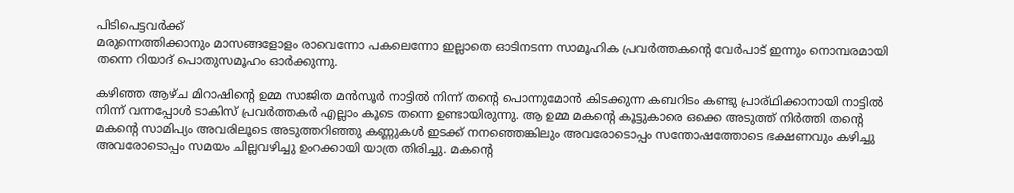പിടിപെട്ടവർക്ക്
മരുന്നെത്തിക്കാനും മാസങ്ങളോളം രാവെന്നോ പകലെന്നോ ഇല്ലാതെ ഓടിനടന്ന സാമൂഹിക പ്രവർത്തകന്റെ വേർപാട് ഇന്നും നൊമ്പരമായി തന്നെ റിയാദ് പൊതുസമൂഹം ഓർക്കുന്നു.

കഴിഞ്ഞ ആഴ്ച മിറാഷിന്റെ ഉമ്മ സാജിത മൻസൂർ നാട്ടിൽ നിന്ന് തന്റെ പൊന്നുമോൻ കിടക്കുന്ന കബറിടം കണ്ടു പ്രാര്ഥിക്കാനായി നാട്ടിൽ നിന്ന് വന്നപ്പോൾ ടാകിസ് പ്രവർത്തകർ എല്ലാം കൂടെ തന്നെ ഉണ്ടായിരുന്നു. ആ ഉമ്മ മകന്റെ കൂട്ടുകാരെ ഒക്കെ അടുത്ത് നിർത്തി തന്റെ മകന്റെ സാമിപ്യം അവരിലൂടെ അടുത്തറിഞ്ഞു കണ്ണുകൾ ഇടക്ക് നനഞ്ഞെങ്കിലും അവരോടൊപ്പം സന്തോഷത്തോടെ ഭക്ഷണവും കഴിച്ചു അവരോടൊപ്പം സമയം ചില്ലവഴിച്ചു ഉംറക്കായി യാത്ര തിരിച്ചു. മകന്റെ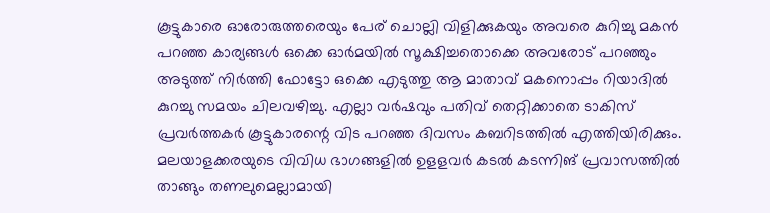കൂട്ടുകാരെ ഓരോരുത്തരെയും പേര് ചൊല്ലി വിളിക്കുകയും അവരെ കുറിച്ചു മകൻ പറഞ്ഞ കാര്യങ്ങൾ ഒക്കെ ഓർമയിൽ സൂക്ഷിച്ചതൊക്കെ അവരോട് പറഞ്ഞും അടുത്ത് നിർത്തി ഫോട്ടോ ഒക്കെ എടുത്തു ആ മാതാവ് മകനൊപ്പം റിയാദിൽ കുറച്ചു സമയം ചിലവഴിച്ചു. എല്ലാ വർഷവും പതിവ് തെറ്റിക്കാതെ ടാകിസ് പ്രവർത്തകർ കൂട്ടുകാരന്റെ വിട പറഞ്ഞ ദിവസം കബറിടത്തിൽ എത്തിയിരിക്കും.
മലയാളക്കരയുടെ വിവിധ ഭാഗങ്ങളിൽ ഉളളവർ കടൽ കടന്നിങ് പ്രവാസത്തിൽ താങ്ങും തണലുമെല്ലാമായി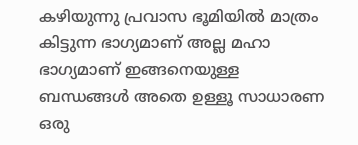കഴിയുന്നു പ്രവാസ ഭൂമിയിൽ മാത്രം കിട്ടുന്ന ഭാഗ്യമാണ് അല്ല മഹാ ഭാഗ്യമാണ് ഇങ്ങനെയുള്ള ബന്ധങ്ങൾ അതെ ഉള്ളൂ സാധാരണ ഒരു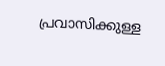പ്രവാസിക്കുള്ള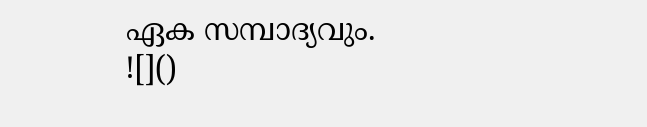ഏക സമ്പാദ്യവും.
![]()